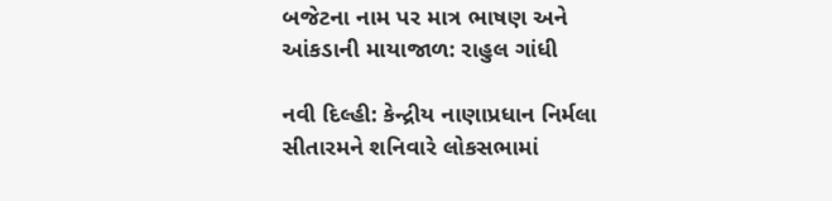બજેટના નામ પર માત્ર ભાષણ અને આંકડાની માયાજાળ: રાહુલ ગાંધી

નવી દિલ્હી: કેન્દ્રીય નાણાપ્રધાન નિર્મલા સીતારમને શનિવારે લોકસભામાં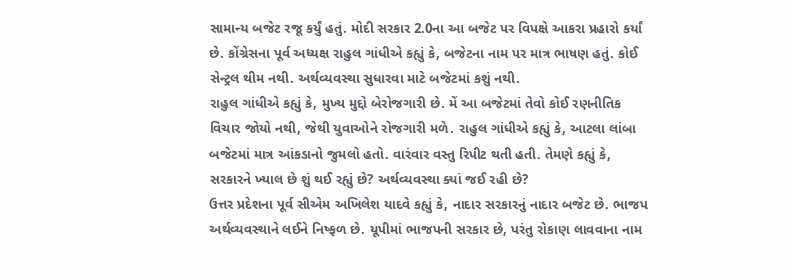સામાન્ય બજેટ રજૂ કર્યું હતું. મોદી સરકાર 2.0ના આ બજેટ પર વિપક્ષે આકરા પ્રહારો કર્યાં છે. કોંગ્રેસના પૂર્વ અધ્યક્ષ રાહુલ ગાંધીએ કહ્યું કે, બજેટના નામ પર માત્ર ભાષણ હતું. કોઈ સેન્ટ્રલ થીમ નથી. અર્થવ્યવસ્થા સુધારવા માટે બજેટમાં કશું નથી.
રાહુલ ગાંધીએ કહ્યું કે, મુખ્ય મુદ્દો બેરોજગારી છે. મેં આ બજેટમાં તેવો કોઈ રણનીતિક વિચાર જોયો નથી, જેથી યુવાઓને રોજગારી મળે. રાહુલ ગાંધીએ કહ્યું કે, આટલા લાંબા બજેટમાં માત્ર આંકડાનો જુમલો હતો. વારંવાર વસ્તુ રિપીટ થતી હતી. તેમણે કહ્યું કે, સરકારને ખ્યાલ છે શું થઈ રહ્યું છે? અર્થવ્યવસ્થા ક્યાં જઈ રહી છે?
ઉત્તર પ્રદેશના પૂર્વ સીએમ અખિલેશ યાદવે કહ્યું કે, નાદાર સરકારનું નાદાર બજેટ છે. ભાજપ અર્થવ્યવસ્થાને લઈને નિષ્ફળ છે. યૂપીમાં ભાજપની સરકાર છે, પરંતુ રોકાણ લાવવાના નામ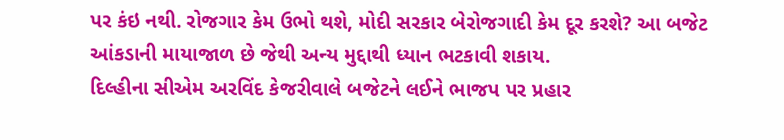પર કંઇ નથી. રોજગાર કેમ ઉભો થશે, મોદી સરકાર બેરોજગાદી કેમ દૂર કરશે? આ બજેટ આંકડાની માયાજાળ છે જેથી અન્ય મુદ્દાથી ધ્યાન ભટકાવી શકાય.
દિલ્હીના સીએમ અરવિંદ કેજરીવાલે બજેટને લઈને ભાજપ પર પ્રહાર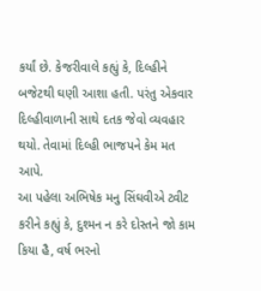કર્યાં છે. કેજરીવાલે કહ્યું કે, દિલ્હીને બજેટથી ઘણી આશા હતી. પરંતુ એકવાર દિલ્હીવાળાની સાથે દતક જેવો વ્યવહાર થયો. તેવામાં દિલ્હી ભાજપને કેમ મત આપે.
આ પહેલા અભિષેક મનુ સિંઘવીએ ટ્વીટ કરીને કહ્યું કે, દુશ્મન ન કરે દોસ્તને જો કામ કિયા હૈ, વર્ષ ભરનો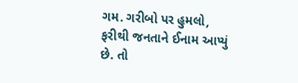ગમ. ગરીબો પર હુમલો, ફરીથી જનતાને ઈનામ આપ્યું છે. તો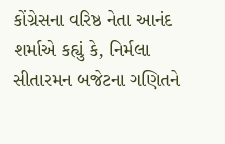કોંગ્રેસના વરિષ્ઠ નેતા આનંદ શર્માએ કહ્યું કે, નિર્મલા સીતારમન બજેટના ગણિતને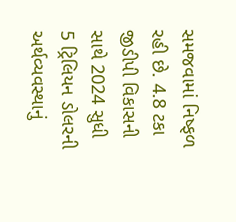સમજવામાં નિષ્ફળ રહી છે. 4.8 ટકા જીડીપી વિકાસની સાથે 2024 સુધી 5 ટ્રિલિયન ડોલરની અર્થવ્યવસ્થાનું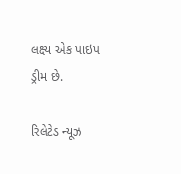લક્ષ્ય એક પાઇપ ડ્રીમ છે.

રિલેટેડ ન્યૂઝ